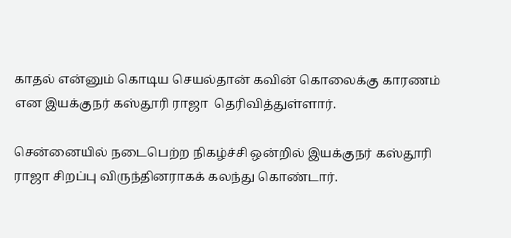காதல் என்னும் கொடிய செயல்தான் கவின் கொலைக்கு காரணம் என இயக்குநர் கஸ்தூரி ராஜா  தெரிவித்துள்ளார்.

சென்னையில் நடைபெற்ற நிகழ்ச்சி ஒன்றில் இயக்குநர் கஸ்தூரி ராஜா சிறப்பு விருந்தினராகக் கலந்து கொண்டார்.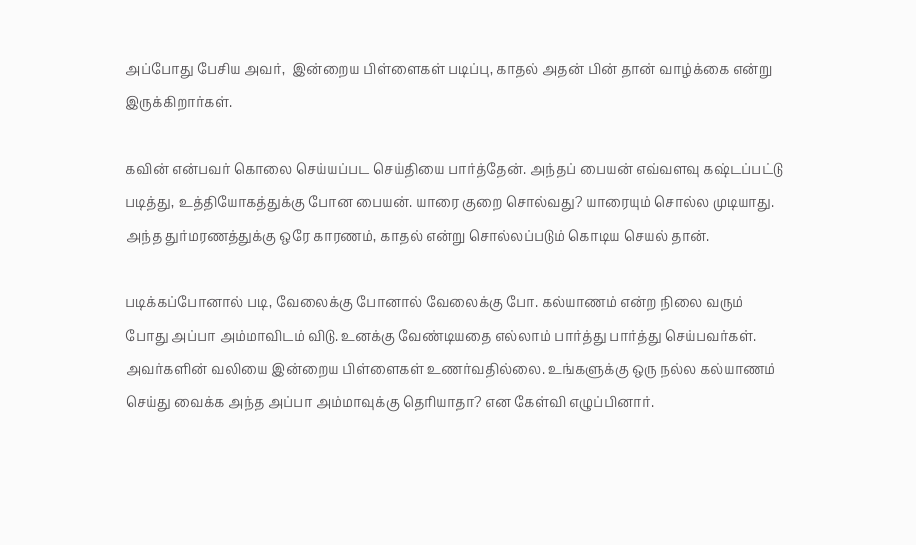அப்போது பேசிய அவர்,  இன்றைய பிள்ளைகள் படிப்பு, காதல் அதன் பின் தான் வாழ்க்கை என்று இருக்கிறார்கள்.

கவின் என்பவர் கொலை செய்யப்பட செய்தியை பார்த்தேன். அந்தப் பையன் எவ்வளவு கஷ்டப்பட்டு படித்து, உத்தியோகத்துக்கு போன பையன். யாரை குறை சொல்வது? யாரையும் சொல்ல முடியாது. அந்த துர்மரணத்துக்கு ஒரே காரணம், காதல் என்று சொல்லப்படும் கொடிய செயல் தான்.

படிக்கப்போனால் படி, வேலைக்கு போனால் வேலைக்கு போ. கல்யாணம் என்ற நிலை வரும் போது அப்பா அம்மாவிடம் விடு. உனக்கு வேண்டியதை எல்லாம் பார்த்து பார்த்து செய்பவர்கள். அவர்களின் வலியை இன்றைய பிள்ளைகள் உணர்வதில்லை. உங்களுக்கு ஒரு நல்ல கல்யாணம் செய்து வைக்க அந்த அப்பா அம்மாவுக்கு தெரியாதா? என கேள்வி எழுப்பினார்.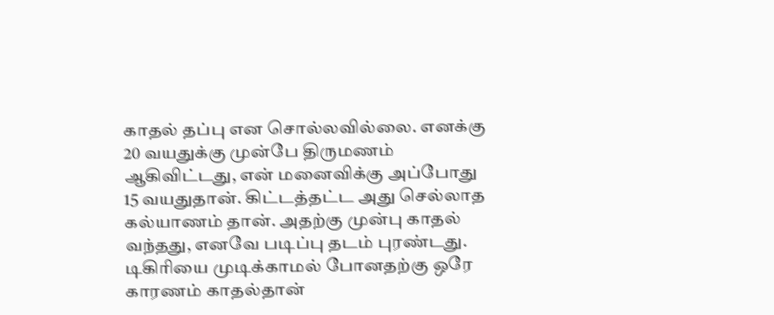காதல் தப்பு என சொல்லவில்லை. எனக்கு 20 வயதுக்கு முன்பே திருமணம் ஆகிவிட்டது, என் மனைவிக்கு அப்போது 15 வயதுதான். கிட்டத்தட்ட அது செல்லாத கல்யாணம் தான். அதற்கு முன்பு காதல் வந்தது, எனவே படிப்பு தடம் புரண்டது. டிகிரியை முடிக்காமல் போனதற்கு ஒரே காரணம் காதல்தான்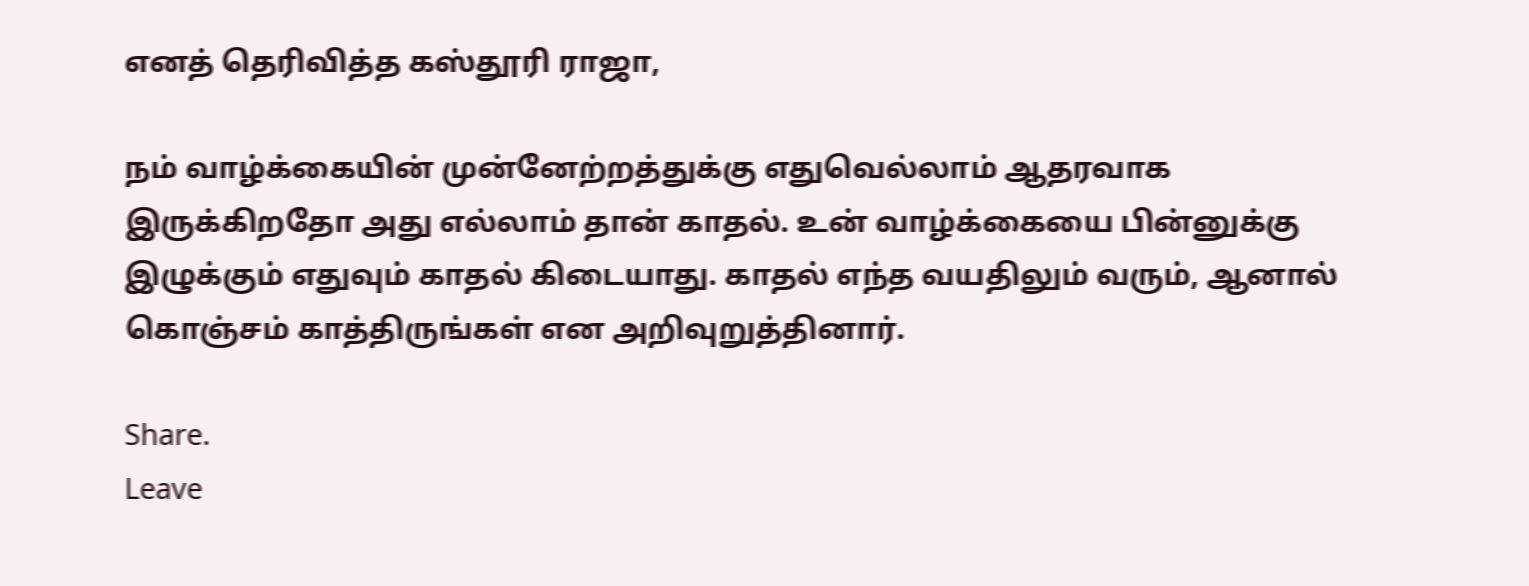எனத் தெரிவித்த கஸ்தூரி ராஜா,

நம் வாழ்க்கையின் முன்னேற்றத்துக்கு எதுவெல்லாம் ஆதரவாக இருக்கிறதோ அது எல்லாம் தான் காதல். உன் வாழ்க்கையை பின்னுக்கு இழுக்கும் எதுவும் காதல் கிடையாது. காதல் எந்த வயதிலும் வரும், ஆனால் கொஞ்சம் காத்திருங்கள் என அறிவுறுத்தினார்.

Share.
Leave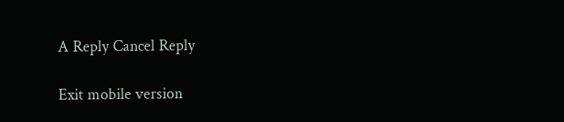A Reply Cancel Reply

Exit mobile version